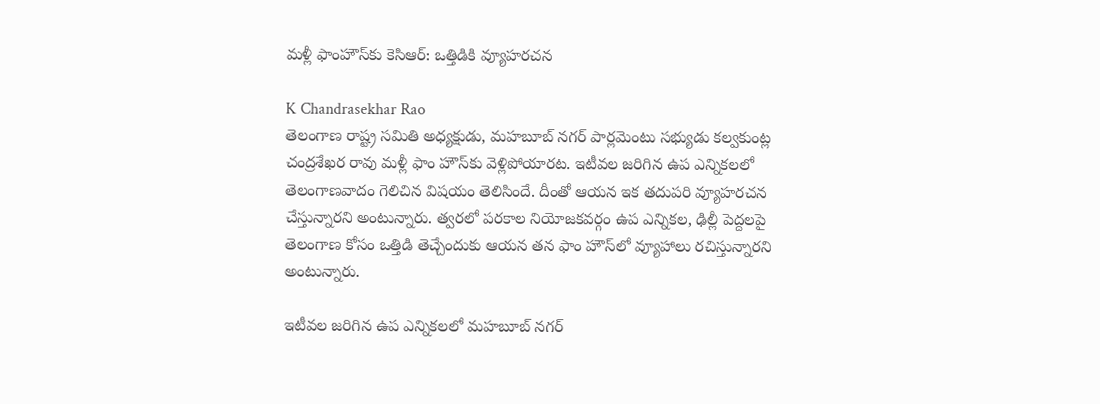మళ్లీ ఫాంహౌస్‌కు కెసిఆర్: ఒత్తిడికి వ్యూహరచన

K Chandrasekhar Rao
తెలంగాణ రాష్ట్ర సమితి అధ్యక్షుడు, మహబూబ్ నగర్ పార్లమెంటు సభ్యుడు కల్వకుంట్ల చంద్రశేఖర రావు మళ్లీ ఫాం హౌస్‌కు వెళ్లిపోయారట. ఇటీవల జరిగిన ఉప ఎన్నికలలో తెలంగాణవాదం గెలిచిన విషయం తెలిసిందే. దీంతో ఆయన ఇక తదుపరి వ్యూహరచన చేస్తున్నారని అంటున్నారు. త్వరలో పరకాల నియోజకవర్గం ఉప ఎన్నికల, ఢిల్లీ పెద్దలపై తెలంగాణ కోసం ఒత్తిడి తెచ్చేందుకు ఆయన తన ఫాం హౌస్‌లో వ్యూహాలు రచిస్తున్నారని అంటున్నారు.

ఇటీవల జరిగిన ఉప ఎన్నికలలో మహబూబ్ నగర్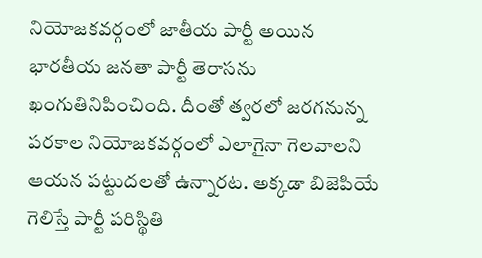నియోజకవర్గంలో జాతీయ పార్టీ అయిన భారతీయ జనతా పార్టీ తెరాసను ఖంగుతినిపించింది. దీంతో త్వరలో జరగనున్న పరకాల నియోజకవర్గంలో ఎలాగైనా గెలవాలని ఆయన పట్టుదలతో ఉన్నారట. అక్కడా బిజెపియే గెలిస్తే పార్టీ పరిస్థితి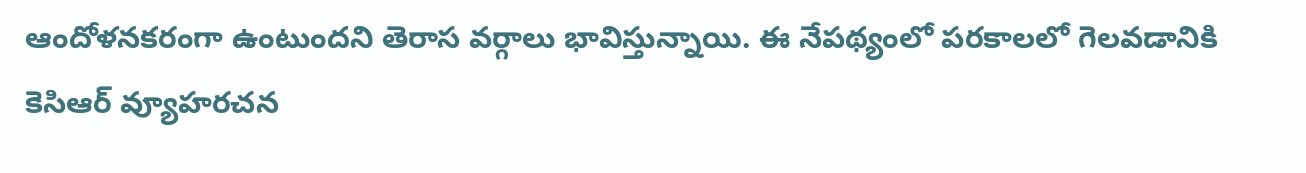ఆందోళనకరంగా ఉంటుందని తెరాస వర్గాలు భావిస్తున్నాయి. ఈ నేపథ్యంలో పరకాలలో గెలవడానికి కెసిఆర్ వ్యూహరచన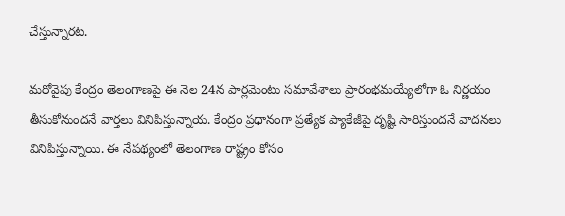చేస్తున్నారట.

మరోవైపు కేంద్రం తెలంగాణపై ఈ నెల 24న పార్లమెంటు సమావేశాలు ప్రారంభమయ్యేలోగా ఓ నిర్ణయం తీసుకోనుందనే వార్తలు వినిపిస్తున్నాయ. కేంద్రం ప్రధానంగా ప్రత్యేక ప్యాకేజీపై దృష్టి సారిస్తుందనే వాదనలు వినిపిస్తున్నాయి. ఈ నేపథ్యంలో తెలంగాణ రాష్ట్రం కోసం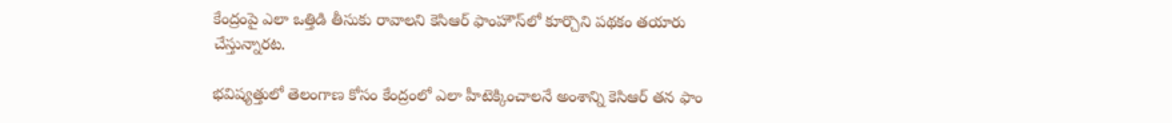కేంద్రంపై ఎలా ఒత్తిడి తీసుకు రావాలని కెసిఆర్ ఫాంహౌస్‌లో కూర్చొని పథకం తయారు చేస్తున్నారట.

భవిష్యత్తులో తెలంగాణ కోసం కేంద్రంలో ఎలా హీటెక్కించాలనే అంశాన్ని కెసిఆర్ తన ఫాం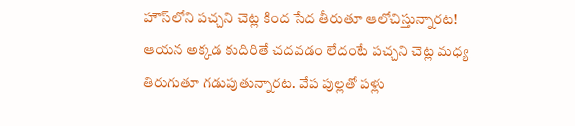హౌస్‌లోని పచ్చని చెట్ల కింద సేద తీరుతూ ఆలోచిస్తున్నారట! ఆయన అక్కడ కుదిరితే చదవడం లేదంటే పచ్చని చెట్ల మధ్య తిరుగుతూ గడుపుతున్నారట. వేప పుల్లతో పళ్లు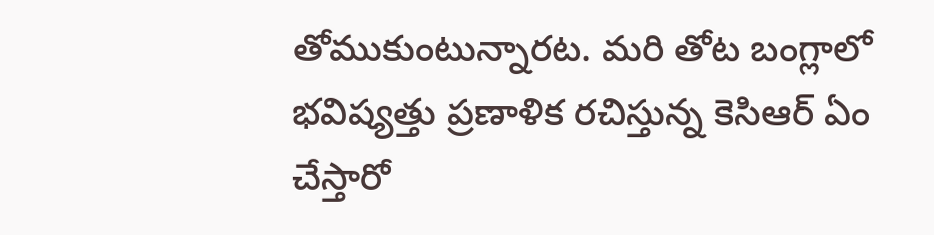తోముకుంటున్నారట. మరి తోట బంగ్లాలో భవిష్యత్తు ప్రణాళిక రచిస్తున్న కెసిఆర్ ఏం చేస్తారో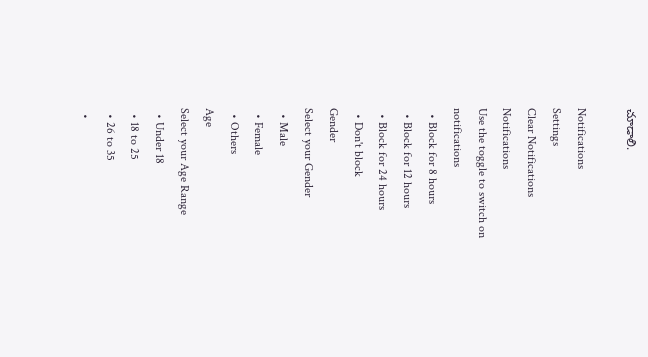చూడాలి.

Notifications
Settings
Clear Notifications
Notifications
Use the toggle to switch on notifications
  • Block for 8 hours
  • Block for 12 hours
  • Block for 24 hours
  • Don't block
Gender
Select your Gender
  • Male
  • Female
  • Others
Age
Select your Age Range
  • Under 18
  • 18 to 25
  • 26 to 35
  •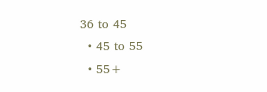36 to 45
  • 45 to 55
  • 55+